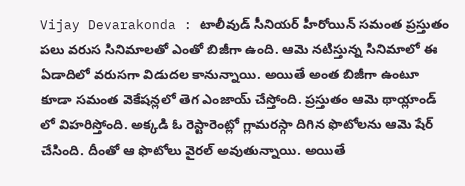Vijay Devarakonda : టాలీవుడ్ సీనియర్ హీరోయిన్ సమంత ప్రస్తుతం పలు వరుస సినిమాలతో ఎంతో బిజీగా ఉంది. ఆమె నటిస్తున్న సినిమాలో ఈ ఏడాదిలో వరుసగా విడుదల కానున్నాయి. అయితే అంత బిజీగా ఉంటూ కూడా సమంత వెకేషన్లలో తెగ ఎంజాయ్ చేస్తోంది. ప్రస్తుతం ఆమె థాయ్లాండ్ లో విహరిస్తోంది. అక్కడి ఓ రెస్టారెంట్లో గ్లామరస్గా దిగిన ఫొటోలను ఆమె షేర్ చేసింది. దీంతో ఆ ఫొటోలు వైరల్ అవుతున్నాయి. అయితే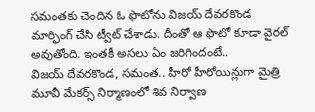సమంతకు చెందిన ఓ ఫొటోను విజయ్ దేవరకొండ మార్ఫింగ్ చేసి ట్వీట్ చేశాడు. దీంతో ఆ ఫొటో కూడా వైరల్ అవుతోంది. ఇంతకీ అసలు ఏం జరిగిందంటే..
విజయ్ దేవరకొండ, సమంత.. హీరో హీరోయిన్లుగా మైత్రి మూవీ మేకర్స్ నిర్మాణంలో శివ నిర్వాణ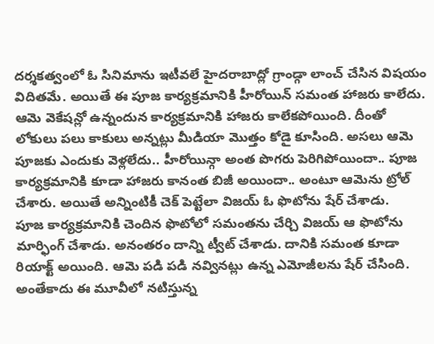దర్శకత్వంలో ఓ సినిమాను ఇటీవలే హైదరాబాద్లో గ్రాండ్గా లాంచ్ చేసిన విషయం విదితమే. అయితే ఈ పూజ కార్యక్రమానికి హీరోయిన్ సమంత హాజరు కాలేదు. ఆమె వెకేషన్లో ఉన్నందున కార్యక్రమానికి హాజరు కాలేకపోయింది. దీంతో లోకులు పలు కాకులు అన్నట్లు మీడియా మొత్తం కోడై కూసింది. అసలు ఆమె పూజకు ఎందుకు వెళ్లలేదు.. హీరోయిన్గా అంత పొగరు పెరిగిపోయిందా.. పూజ కార్యక్రమానికి కూడా హాజరు కానంత బిజీ అయిందా.. అంటూ ఆమెను ట్రోల్ చేశారు. అయితే అన్నింటికీ చెక్ పెట్టేలా విజయ్ ఓ ఫొటోను షేర్ చేశాడు.
పూజ కార్యక్రమానికి చెందిన ఫొటోలో సమంతను చేర్చి విజయ్ ఆ ఫొటోను మార్ఫింగ్ చేశాడు. అనంతరం దాన్ని ట్వీట్ చేశాడు. దానికి సమంత కూడా రియాక్ట్ అయింది. ఆమె పడి పడి నవ్వినట్లు ఉన్న ఎమోజీలను షేర్ చేసింది. అంతేకాదు ఈ మూవీలో నటిస్తున్న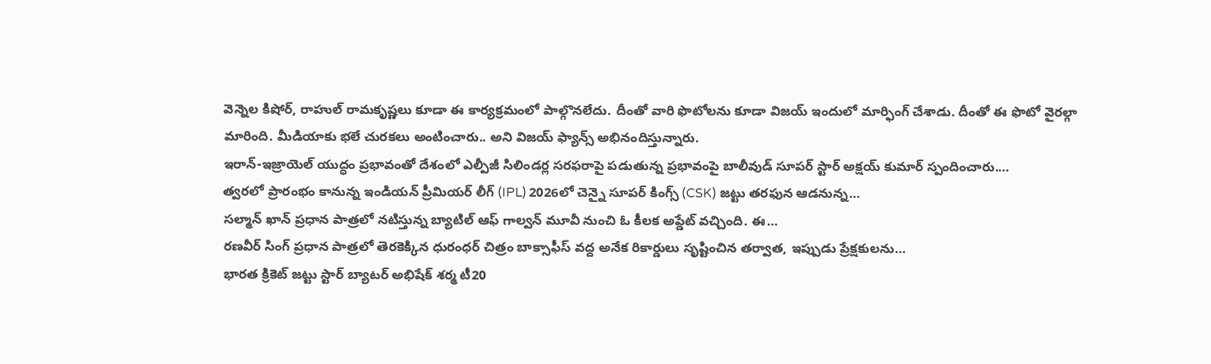వెన్నెల కిషోర్, రాహుల్ రామకృష్ణలు కూడా ఈ కార్యక్రమంలో పాల్గొనలేదు. దీంతో వారి ఫొటోలను కూడా విజయ్ ఇందులో మార్ఫింగ్ చేశాడు. దీంతో ఈ ఫొటో వైరల్గా మారింది. మీడియాకు భలే చురకలు అంటించారు.. అని విజయ్ ఫ్యాన్స్ అభినందిస్తున్నారు.
ఇరాన్-ఇజ్రాయెల్ యుద్ధం ప్రభావంతో దేశంలో ఎల్పీజీ సిలిండర్ల సరఫరాపై పడుతున్న ప్రభావంపై బాలీవుడ్ సూపర్ స్టార్ అక్షయ్ కుమార్ స్పందించారు.…
త్వరలో ప్రారంభం కానున్న ఇండియన్ ప్రీమియర్ లీగ్ (IPL) 2026లో చెన్నై సూపర్ కింగ్స్ (CSK) జట్టు తరఫున ఆడనున్న…
సల్మాన్ ఖాన్ ప్రధాన పాత్రలో నటిస్తున్న బ్యాటిల్ ఆఫ్ గాల్వన్ మూవీ నుంచి ఓ కీలక అప్డేట్ వచ్చింది. ఈ…
రణవీర్ సింగ్ ప్రధాన పాత్రలో తెరకెక్కిన ధురంధర్ చిత్రం బాక్సాఫీస్ వద్ద అనేక రికార్డులు సృష్టించిన తర్వాత, ఇప్పుడు ప్రేక్షకులను…
భారత క్రికెట్ జట్టు స్టార్ బ్యాటర్ అభిషేక్ శర్మ టీ20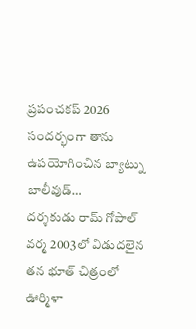ప్రపంచకప్ 2026 సందర్భంగా తాను ఉపయోగించిన బ్యాట్ను బాలీవుడ్…
దర్శకుడు రామ్ గోపాల్ వర్మ 2003లో విడుదలైన తన భూత్ చిత్రంలో ఊర్మిళా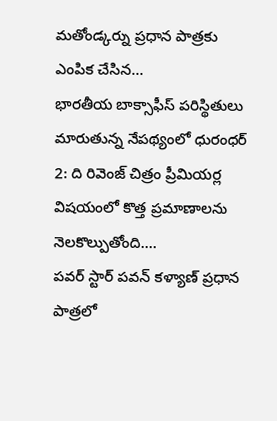మతోండ్కర్ను ప్రధాన పాత్రకు ఎంపిక చేసిన…
భారతీయ బాక్సాఫీస్ పరిస్థితులు మారుతున్న నేపథ్యంలో ధురంధర్ 2: ది రివెంజ్ చిత్రం ప్రీమియర్ల విషయంలో కొత్త ప్రమాణాలను నెలకొల్పుతోంది.…
పవర్ స్టార్ పవన్ కళ్యాణ్ ప్రధాన పాత్రలో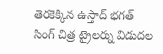తెరకెక్కిన ఉస్తాద్ భగత్ సింగ్ చిత్ర ట్రైలర్ను విడుదల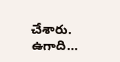చేశారు. ఉగాది…